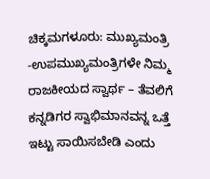ಚಿಕ್ಕಮಗಳೂರು: ಮುಖ್ಯಮಂತ್ರಿ -ಉಪಮುಖ್ಯಮಂತ್ರಿಗಳೇ ನಿಮ್ಮ ರಾಜಕೀಯದ ಸ್ವಾರ್ಥ – ತೆವಲಿಗೆ ಕನ್ನಡಿಗರ ಸ್ವಾಭಿಮಾನವನ್ನ ಒತ್ತೆ ಇಟ್ಟು ಸಾಯಿಸಬೇಡಿ ಎಂದು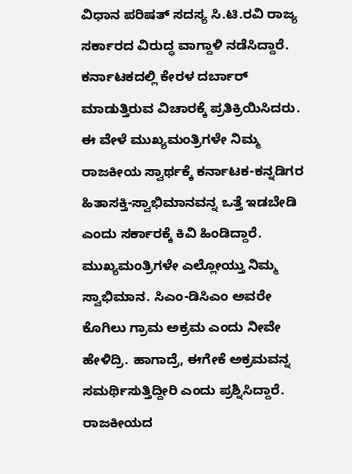ವಿಧಾನ ಪರಿಷತ್ ಸದಸ್ಯ ಸಿ.ಟಿ.ರವಿ ರಾಜ್ಯ ಸರ್ಕಾರದ ವಿರುದ್ಧ ವಾಗ್ದಾಳಿ ನಡೆಸಿದ್ದಾರೆ.
ಕರ್ನಾಟಕದಲ್ಲಿ ಕೇರಳ ದರ್ಬಾರ್ ಮಾಡುತ್ತಿರುವ ವಿಚಾರಕ್ಕೆ ಪ್ರತಿಕ್ರಿಯಿಸಿದರು. ಈ ವೇಳೆ ಮುಖ್ಯಮಂತ್ರಿಗಳೇ ನಿಮ್ಮ ರಾಜಕೀಯ ಸ್ವಾರ್ಥಕ್ಕೆ ಕರ್ನಾಟಕ-ಕನ್ನಡಿಗರ ಹಿತಾಸಕ್ತಿ-ಸ್ವಾಭಿಮಾನವನ್ನ ಒತ್ತೆ ಇಡಬೇಡಿ ಎಂದು ಸರ್ಕಾರಕ್ಕೆ ಕಿವಿ ಹಿಂಡಿದ್ದಾರೆ. ಮುಖ್ಯಮಂತ್ರಿಗಳೇ ಎಲ್ಲೋಯ್ತು ನಿಮ್ಮ ಸ್ವಾಭಿಮಾನ. ಸಿಎಂ-ಡಿಸಿಎಂ ಅವರೇ ಕೊಗಿಲು ಗ್ರಾಮ ಅಕ್ರಮ ಎಂದು ನೀವೇ ಹೇಳಿದ್ರಿ. ಹಾಗಾದ್ರೆ, ಈಗೇಕೆ ಅಕ್ರಮವನ್ನ ಸಮರ್ಥಿಸುತ್ತಿದ್ದೀರಿ ಎಂದು ಪ್ರಶ್ನಿಸಿದ್ದಾರೆ.
ರಾಜಕೀಯದ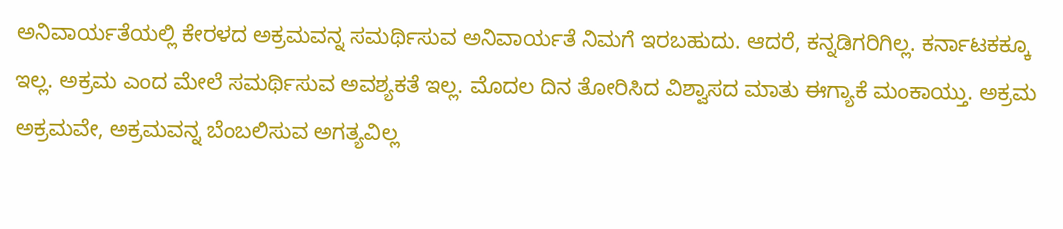ಅನಿವಾರ್ಯತೆಯಲ್ಲಿ ಕೇರಳದ ಅಕ್ರಮವನ್ನ ಸಮರ್ಥಿಸುವ ಅನಿವಾರ್ಯತೆ ನಿಮಗೆ ಇರಬಹುದು. ಆದರೆ, ಕನ್ನಡಿಗರಿಗಿಲ್ಲ. ಕರ್ನಾಟಕಕ್ಕೂ ಇಲ್ಲ. ಅಕ್ರಮ ಎಂದ ಮೇಲೆ ಸಮರ್ಥಿಸುವ ಅವಶ್ಯಕತೆ ಇಲ್ಲ. ಮೊದಲ ದಿನ ತೋರಿಸಿದ ವಿಶ್ವಾಸದ ಮಾತು ಈಗ್ಯಾಕೆ ಮಂಕಾಯ್ತು. ಅಕ್ರಮ ಅಕ್ರಮವೇ, ಅಕ್ರಮವನ್ನ ಬೆಂಬಲಿಸುವ ಅಗತ್ಯವಿಲ್ಲ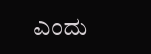ಎಂದು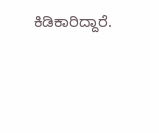ಕಿಡಿಕಾರಿದ್ದಾರೆ.